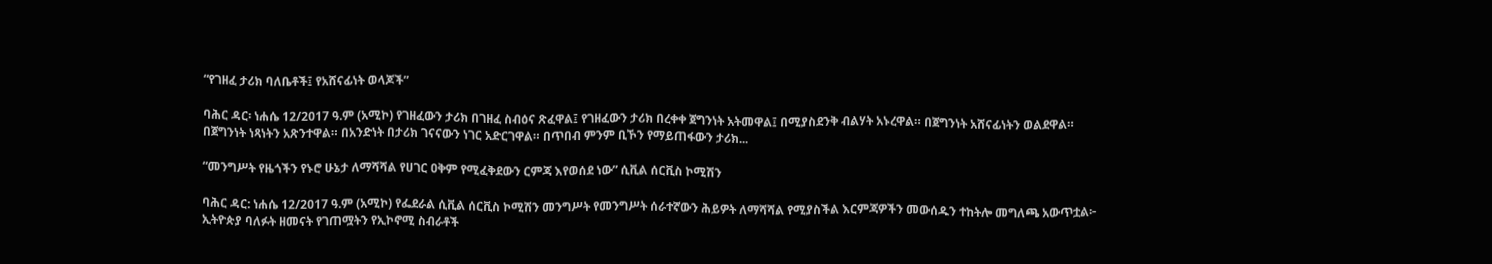“የገዘፈ ታሪክ ባለቤቶች፤ የአሸናፊነት ወላጆች”

ባሕር ዳር፡ ነሐሴ 12/2017 ዓ.ም (አሚኮ) የገዘፈውን ታሪክ በገዘፈ ስብዕና ጽፈዋል፤ የገዘፈውን ታሪክ በረቀቀ ጀግንነት አትመዋል፤ በሚያስደንቅ ብልሃት አኑረዋል። በጀግንነት አሸናፊነትን ወልደዋል። በጀግንነት ነጻነትን አጽንተዋል። በአንድነት በታሪክ ገናናውን ነገር አድርገዋል። በጥበብ ምንም ቢኾን የማይጠፋውን ታሪክ...

“መንግሥት የዜጎችን የኑሮ ሁኔታ ለማሻሻል የሀገር ዐቅም የሚፈቅደውን ርምጃ እየወሰደ ነው” ሲቪል ሰርቪስ ኮሚሽን

ባሕር ዳር: ነሐሴ 12/2017 ዓ.ም (አሚኮ) የፌደራል ሲቪል ሰርቪስ ኮሚሽን መንግሥት የመንግሥት ሰራተኛውን ሕይዎት ለማሻሻል የሚያስችል እርምጃዎችን መውሰዱን ተከትሎ መግለጫ አውጥቷል፦ ኢትዮጵያ ባለፉት ዘመናት የገጠሟትን የኢኮኖሚ ስብራቶች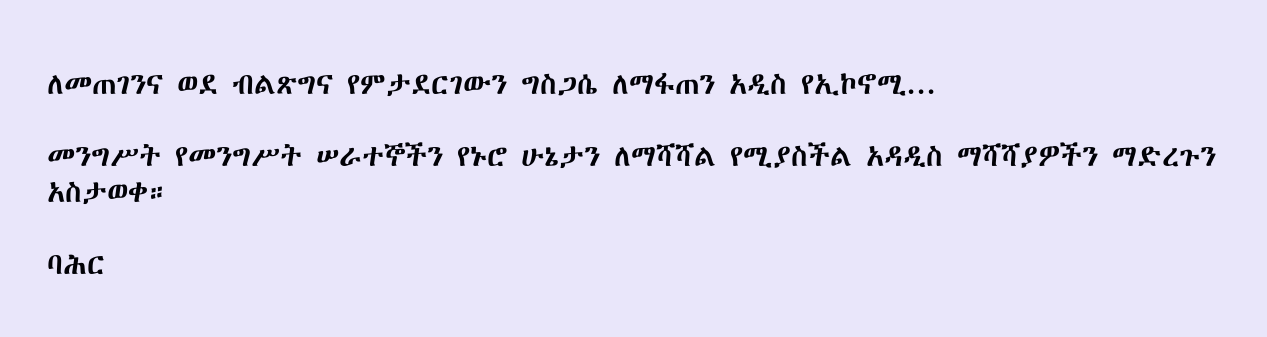ለመጠገንና ወደ ብልጽግና የምታደርገውን ግስጋሴ ለማፋጠን አዲስ የኢኮኖሚ...

መንግሥት የመንግሥት ሠራተኞችን የኑሮ ሁኔታን ለማሻሻል የሚያስችል አዳዲስ ማሻሻያዎችን ማድረጉን አስታወቀ።

ባሕር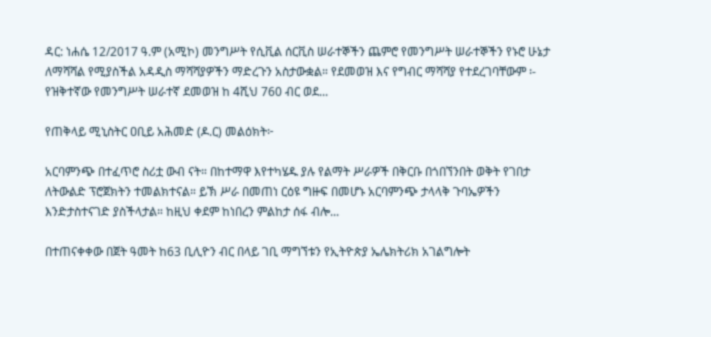ዳር: ነሐሴ 12/2017 ዓ.ም (አሚኮ) መንግሥት የሲቪል ሰርቪስ ሠራተኞችን ጨምሮ የመንግሥት ሠራተኞችን የኑሮ ሁኔታ ለማሻሻል የሚያስችል አዳዲስ ማሻሻያዎችን ማድረጉን አስታውቋል። የደመወዝ እና የግብር ማሻሻያ የተደረገባቸውም ፡- የዝቅተኛው የመንግሥት ሠራተኛ ደመወዝ ከ 4ሺህ 760 ብር ወደ...

የጠቅላይ ሚኒስትር ዐቢይ አሕመድ (ዶ.ር) መልዕክት፦

አርባምንጭ በተፈጥሮ ስሪቷ ውብ ናት። በከተማዋ እየተካሄዱ ያሉ የልማት ሥራዎች በቅርቡ በጎበኘንበት ወቅት የገበታ ለትውልድ ፕሮጀክትን ተመልክተናል። ይኽ ሥራ በመጠነ ርዕዩ ግዙፍ በመሆኑ አርባምንጭ ታላላቅ ጉባኤዎችን እንድታስተናገድ ያስችላታል። ከዚህ ቀደም ከነበረን ምልከታ ሰፋ ብሎ...

በተጠናቀቀው በጀት ዓመት ከ63 ቢሊዮን ብር በላይ ገቢ ማግኘቱን የኢትዮጵያ ኤሌክትሪክ አገልግሎት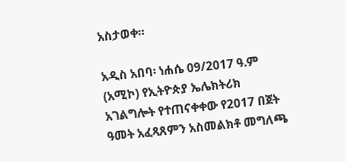አስታወቀ።

አዲስ አበባ፡ ነሐሴ 09/2017 ዓ.ም (አሚኮ) የኢትዮጵያ ኤሌክትሪክ አገልግሎት የተጠናቀቀው የ2017 በጀት ዓመት አፈጻጸምን አስመልክቶ መግለጫ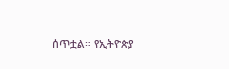ሰጥቷል። የኢትዮጵያ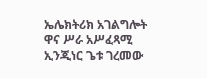ኤሌክትሪክ አገልግሎት ዋና ሥራ አሥፈጻሚ ኢንጂነር ጌቱ ገረመው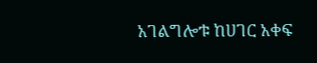አገልግሎቱ ከሀገር አቀፍ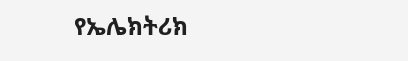የኤሌክትሪክ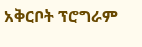አቅርቦት ፕሮግራም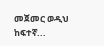መጀመር ወዲህ ከፍተኛ...